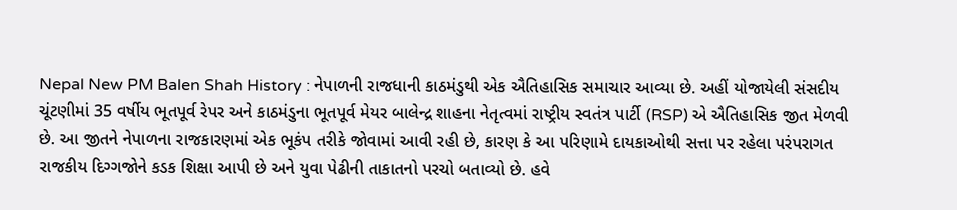Nepal New PM Balen Shah History : નેપાળની રાજધાની કાઠમંડુથી એક ઐતિહાસિક સમાચાર આવ્યા છે. અહીં યોજાયેલી સંસદીય ચૂંટણીમાં 35 વર્ષીય ભૂતપૂર્વ રેપર અને કાઠમંડુના ભૂતપૂર્વ મેયર બાલેન્દ્ર શાહના નેતૃત્વમાં રાષ્ટ્રીય સ્વતંત્ર પાર્ટી (RSP) એ ઐતિહાસિક જીત મેળવી છે. આ જીતને નેપાળના રાજકારણમાં એક ભૂકંપ તરીકે જોવામાં આવી રહી છે, કારણ કે આ પરિણામે દાયકાઓથી સત્તા પર રહેલા પરંપરાગત રાજકીય દિગ્ગજોને કડક શિક્ષા આપી છે અને યુવા પેઢીની તાકાતનો પરચો બતાવ્યો છે. હવે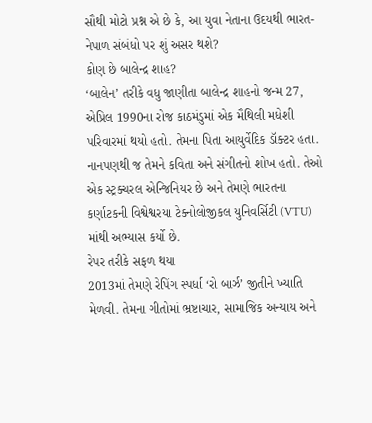સૌથી મોટો પ્રશ્ન એ છે કે, આ યુવા નેતાના ઉદયથી ભારત-નેપાળ સંબંધો પર શું અસર થશે?
કોણ છે બાલેન્દ્ર શાહ?
‘બાલેન’ તરીકે વધુ જાણીતા બાલેન્દ્ર શાહનો જન્મ 27, એપ્રિલ 1990ના રોજ કાઠમંડુમાં એક મૈથિલી મધેશી પરિવારમાં થયો હતો. તેમના પિતા આયુર્વેદિક ડૉક્ટર હતા. નાનપણથી જ તેમને કવિતા અને સંગીતનો શોખ હતો. તેઓ એક સ્ટ્રક્ચરલ એન્જિનિયર છે અને તેમણે ભારતના કર્ણાટકની વિશ્વેશ્વરયા ટેક્નોલોજીકલ યુનિવર્સિટી (VTU) માંથી અભ્યાસ કર્યો છે.
રેપર તરીકે સફળ થયા
2013માં તેમણે રેપિંગ સ્પર્ધા ‘રો બાર્ઝ’ જીતીને ખ્યાતિ મેળવી. તેમના ગીતોમાં ભ્રષ્ટાચાર, સામાજિક અન્યાય અને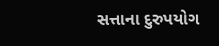સત્તાના દુરુપયોગ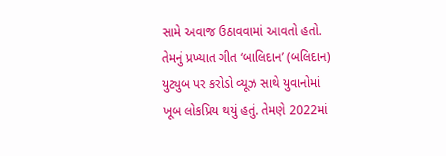સામે અવાજ ઉઠાવવામાં આવતો હતો. તેમનું પ્રખ્યાત ગીત ‘બાલિદાન’ (બલિદાન) યુટ્યુબ પર કરોડો વ્યૂઝ સાથે યુવાનોમાં ખૂબ લોકપ્રિય થયું હતું. તેમણે 2022માં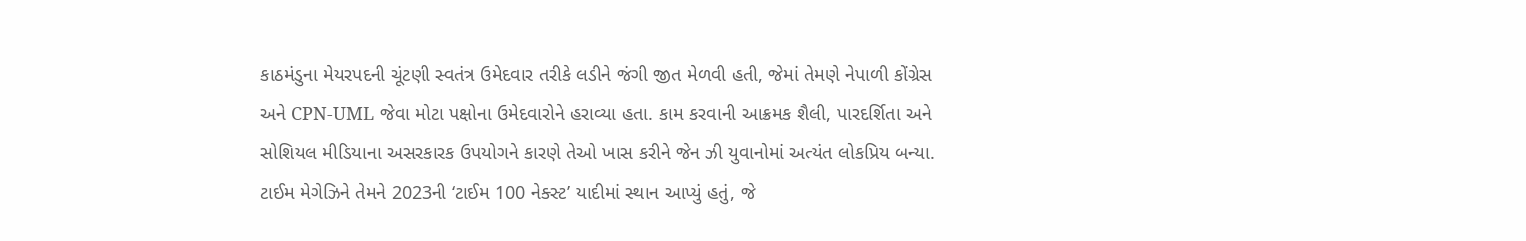કાઠમંડુના મેયરપદની ચૂંટણી સ્વતંત્ર ઉમેદવાર તરીકે લડીને જંગી જીત મેળવી હતી, જેમાં તેમણે નેપાળી કોંગ્રેસ અને CPN-UML જેવા મોટા પક્ષોના ઉમેદવારોને હરાવ્યા હતા. કામ કરવાની આક્રમક શૈલી, પારદર્શિતા અને સોશિયલ મીડિયાના અસરકારક ઉપયોગને કારણે તેઓ ખાસ કરીને જેન ઝી યુવાનોમાં અત્યંત લોકપ્રિય બન્યા. ટાઈમ મેગેઝિને તેમને 2023ની ‘ટાઈમ 100 નેક્સ્ટ’ યાદીમાં સ્થાન આપ્યું હતું, જે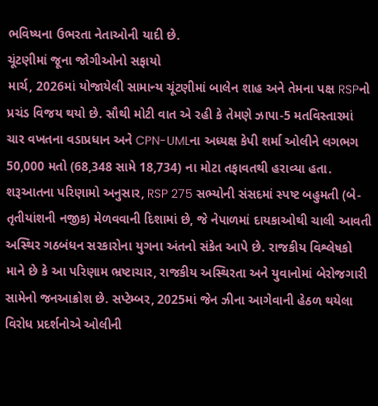ભવિષ્યના ઉભરતા નેતાઓની યાદી છે.
ચૂંટણીમાં જૂના જોગીઓનો સફાયો
માર્ચ, 2026માં યોજાયેલી સામાન્ય ચૂંટણીમાં બાલેન શાહ અને તેમના પક્ષ RSPનો પ્રચંડ વિજય થયો છે. સૌથી મોટી વાત એ રહી કે તેમણે ઝાપા-5 મતવિસ્તારમાં ચાર વખતના વડાપ્રધાન અને CPN-UMLના અધ્યક્ષ કેપી શર્મા ઓલીને લગભગ 50,000 મતો (68,348 સામે 18,734) ના મોટા તફાવતથી હરાવ્યા હતા. શરૂઆતના પરિણામો અનુસાર, RSP 275 સભ્યોની સંસદમાં સ્પષ્ટ બહુમતી (બે-તૃતીયાંશની નજીક) મેળવવાની દિશામાં છે, જે નેપાળમાં દાયકાઓથી ચાલી આવતી અસ્થિર ગઠબંધન સરકારોના યુગના અંતનો સંકેત આપે છે. રાજકીય વિશ્લેષકો માને છે કે આ પરિણામ ભ્રષ્ટાચાર, રાજકીય અસ્થિરતા અને યુવાનોમાં બેરોજગારી સામેનો જનઆક્રોશ છે. સપ્ટેમ્બર, 2025માં જેન ઝીના આગેવાની હેઠળ થયેલા વિરોધ પ્રદર્શનોએ ઓલીની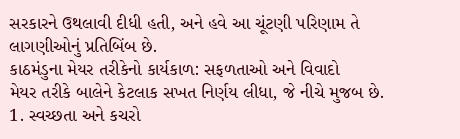સરકારને ઉથલાવી દીધી હતી, અને હવે આ ચૂંટણી પરિણામ તે લાગણીઓનું પ્રતિબિંબ છે.
કાઠમંડુના મેયર તરીકેનો કાર્યકાળ: સફળતાઓ અને વિવાદો
મેયર તરીકે બાલેને કેટલાક સખત નિર્ણય લીધા, જે નીચે મુજબ છે.
1. સ્વચ્છતા અને કચરો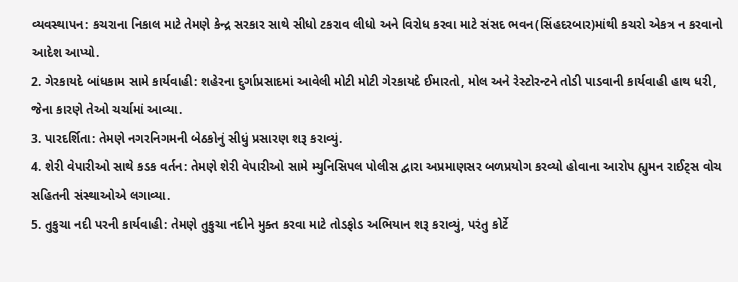વ્યવસ્થાપન: કચરાના નિકાલ માટે તેમણે કેન્દ્ર સરકાર સાથે સીધો ટકરાવ લીધો અને વિરોધ કરવા માટે સંસદ ભવન(સિંહદરબાર)માંથી કચરો એકત્ર ન કરવાનો આદેશ આપ્યો.
2. ગેરકાયદે બાંધકામ સામે કાર્યવાહી: શહેરના દુર્ગાપ્રસાદમાં આવેલી મોટી મોટી ગેરકાયદે ઈમારતો, મોલ અને રેસ્ટોરન્ટને તોડી પાડવાની કાર્યવાહી હાથ ધરી, જેના કારણે તેઓ ચર્ચામાં આવ્યા.
3. પારદર્શિતા: તેમણે નગરનિગમની બેઠકોનું સીધું પ્રસારણ શરૂ કરાવ્યું.
4. શેરી વેપારીઓ સાથે કડક વર્તન: તેમણે શેરી વેપારીઓ સામે મ્યુનિસિપલ પોલીસ દ્વારા અપ્રમાણસર બળપ્રયોગ કરવ્યો હોવાના આરોપ હ્યુમન રાઈટ્સ વોચ સહિતની સંસ્થાઓએ લગાવ્યા.
5. તુકુચા નદી પરની કાર્યવાહી: તેમણે તુકુચા નદીને મુક્ત કરવા માટે તોડફોડ અભિયાન શરૂ કરાવ્યું, પરંતુ કોર્ટે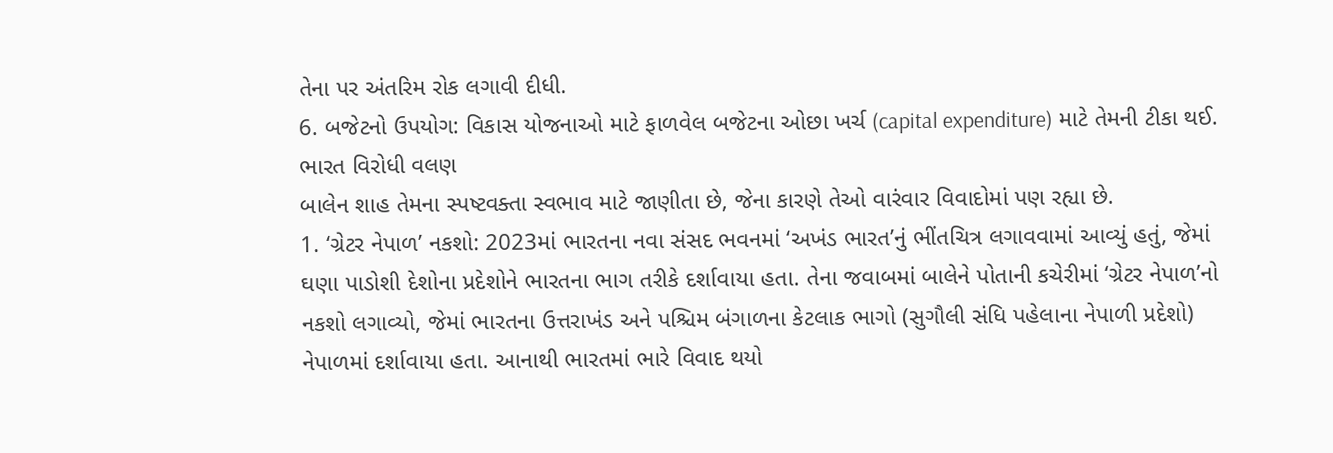તેના પર અંતરિમ રોક લગાવી દીધી.
6. બજેટનો ઉપયોગ: વિકાસ યોજનાઓ માટે ફાળવેલ બજેટના ઓછા ખર્ચ (capital expenditure) માટે તેમની ટીકા થઈ.
ભારત વિરોધી વલણ
બાલેન શાહ તેમના સ્પષ્ટવક્તા સ્વભાવ માટે જાણીતા છે, જેના કારણે તેઓ વારંવાર વિવાદોમાં પણ રહ્યા છે.
1. ‘ગ્રેટર નેપાળ’ નકશો: 2023માં ભારતના નવા સંસદ ભવનમાં ‘અખંડ ભારત’નું ભીંતચિત્ર લગાવવામાં આવ્યું હતું, જેમાં ઘણા પાડોશી દેશોના પ્રદેશોને ભારતના ભાગ તરીકે દર્શાવાયા હતા. તેના જવાબમાં બાલેને પોતાની કચેરીમાં ‘ગ્રેટર નેપાળ’નો નકશો લગાવ્યો, જેમાં ભારતના ઉત્તરાખંડ અને પશ્ચિમ બંગાળના કેટલાક ભાગો (સુગૌલી સંધિ પહેલાના નેપાળી પ્રદેશો) નેપાળમાં દર્શાવાયા હતા. આનાથી ભારતમાં ભારે વિવાદ થયો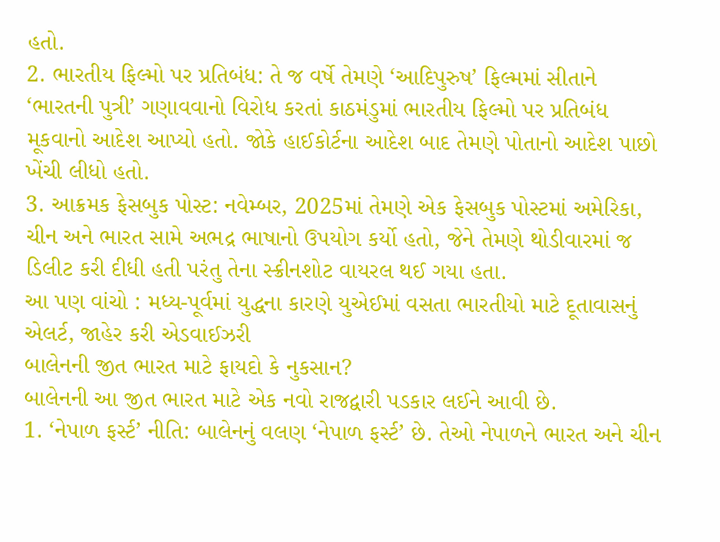હતો.
2. ભારતીય ફિલ્મો પર પ્રતિબંધ: તે જ વર્ષે તેમણે ‘આદિપુરુષ’ ફિલ્મમાં સીતાને ‘ભારતની પુત્રી’ ગણાવવાનો વિરોધ કરતાં કાઠમંડુમાં ભારતીય ફિલ્મો પર પ્રતિબંધ મૂકવાનો આદેશ આપ્યો હતો. જોકે હાઈકોર્ટના આદેશ બાદ તેમણે પોતાનો આદેશ પાછો ખેંચી લીધો હતો.
3. આક્રમક ફેસબુક પોસ્ટ: નવેમ્બર, 2025માં તેમણે એક ફેસબુક પોસ્ટમાં અમેરિકા, ચીન અને ભારત સામે અભદ્ર ભાષાનો ઉપયોગ કર્યો હતો, જેને તેમણે થોડીવારમાં જ ડિલીટ કરી દીધી હતી પરંતુ તેના સ્ક્રીનશોટ વાયરલ થઈ ગયા હતા.
આ પણ વાંચો : મધ્ય-પૂર્વમાં યુદ્ધના કારણે યુએઈમાં વસતા ભારતીયો માટે દૂતાવાસનું એલર્ટ, જાહેર કરી એડવાઈઝરી
બાલેનની જીત ભારત માટે ફાયદો કે નુકસાન?
બાલેનની આ જીત ભારત માટે એક નવો રાજદ્વારી પડકાર લઈને આવી છે.
1. ‘નેપાળ ફર્સ્ટ’ નીતિ: બાલેનનું વલણ ‘નેપાળ ફર્સ્ટ’ છે. તેઓ નેપાળને ભારત અને ચીન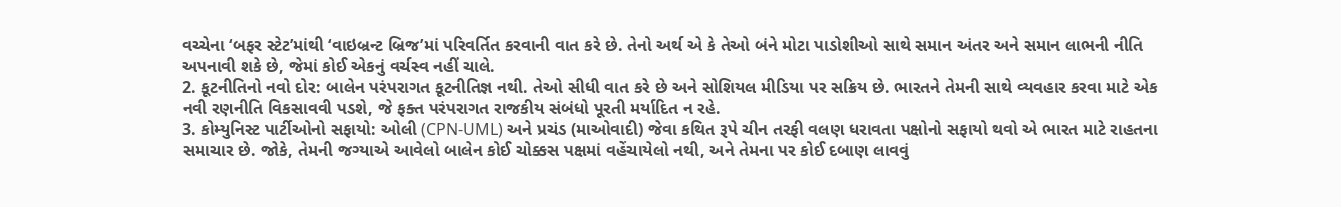વચ્ચેના ‘બફર સ્ટેટ’માંથી ‘વાઇબ્રન્ટ બ્રિજ’માં પરિવર્તિત કરવાની વાત કરે છે. તેનો અર્થ એ કે તેઓ બંને મોટા પાડોશીઓ સાથે સમાન અંતર અને સમાન લાભની નીતિ અપનાવી શકે છે, જેમાં કોઈ એકનું વર્ચસ્વ નહીં ચાલે.
2. કૂટનીતિનો નવો દોર: બાલેન પરંપરાગત કૂટનીતિજ્ઞ નથી. તેઓ સીધી વાત કરે છે અને સોશિયલ મીડિયા પર સક્રિય છે. ભારતને તેમની સાથે વ્યવહાર કરવા માટે એક નવી રણનીતિ વિકસાવવી પડશે, જે ફક્ત પરંપરાગત રાજકીય સંબંધો પૂરતી મર્યાદિત ન રહે.
3. કોમ્યુનિસ્ટ પાર્ટીઓનો સફાયો: ઓલી (CPN-UML) અને પ્રચંડ (માઓવાદી) જેવા કથિત રૂપે ચીન તરફી વલણ ધરાવતા પક્ષોનો સફાયો થવો એ ભારત માટે રાહતના સમાચાર છે. જોકે, તેમની જગ્યાએ આવેલો બાલેન કોઈ ચોક્કસ પક્ષમાં વહેંચાયેલો નથી, અને તેમના પર કોઈ દબાણ લાવવું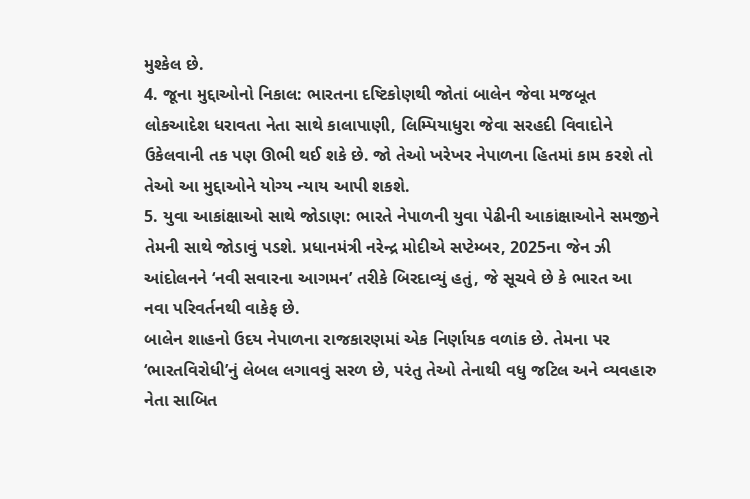મુશ્કેલ છે.
4. જૂના મુદ્દાઓનો નિકાલ: ભારતના દષ્ટિકોણથી જોતાં બાલેન જેવા મજબૂત લોકઆદેશ ધરાવતા નેતા સાથે કાલાપાણી, લિમ્પિયાધુરા જેવા સરહદી વિવાદોને ઉકેલવાની તક પણ ઊભી થઈ શકે છે. જો તેઓ ખરેખર નેપાળના હિતમાં કામ કરશે તો તેઓ આ મુદ્દાઓને યોગ્ય ન્યાય આપી શકશે.
5. યુવા આકાંક્ષાઓ સાથે જોડાણ: ભારતે નેપાળની યુવા પેઢીની આકાંક્ષાઓને સમજીને તેમની સાથે જોડાવું પડશે. પ્રધાનમંત્રી નરેન્દ્ર મોદીએ સપ્ટેમ્બર, 2025ના જેન ઝી આંદોલનને ‘નવી સવારના આગમન’ તરીકે બિરદાવ્યું હતું, જે સૂચવે છે કે ભારત આ નવા પરિવર્તનથી વાકેફ છે.
બાલેન શાહનો ઉદય નેપાળના રાજકારણમાં એક નિર્ણાયક વળાંક છે. તેમના પર ‘ભારતવિરોધી’નું લેબલ લગાવવું સરળ છે, પરંતુ તેઓ તેનાથી વધુ જટિલ અને વ્યવહારુ નેતા સાબિત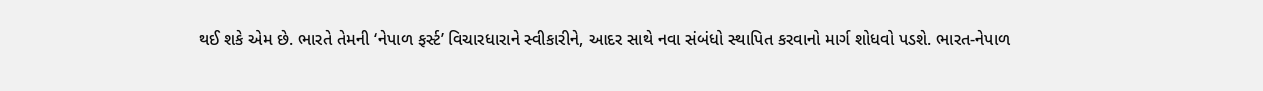થઈ શકે એમ છે. ભારતે તેમની ‘નેપાળ ફર્સ્ટ’ વિચારધારાને સ્વીકારીને, આદર સાથે નવા સંબંધો સ્થાપિત કરવાનો માર્ગ શોધવો પડશે. ભારત-નેપાળ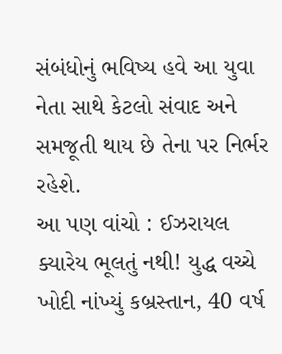સંબંધોનું ભવિષ્ય હવે આ યુવા નેતા સાથે કેટલો સંવાદ અને સમજૂતી થાય છે તેના પર નિર્ભર રહેશે.
આ પણ વાંચો : ઈઝરાયલ ક્યારેય ભૂલતું નથી! યુદ્ધ વચ્ચે ખોદી નાંખ્યું કબ્રસ્તાન, 40 વર્ષ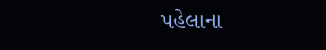પહેલાના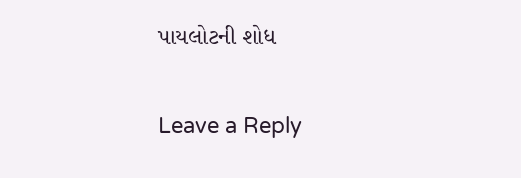પાયલોટની શોધ

Leave a Reply